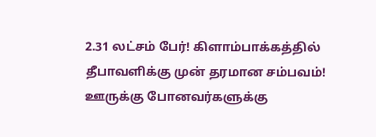2.31 லட்சம் பேர்! கிளாம்பாக்கத்தில் தீபாவளிக்கு முன் தரமான சம்பவம்! ஊருக்கு போனவர்களுக்கு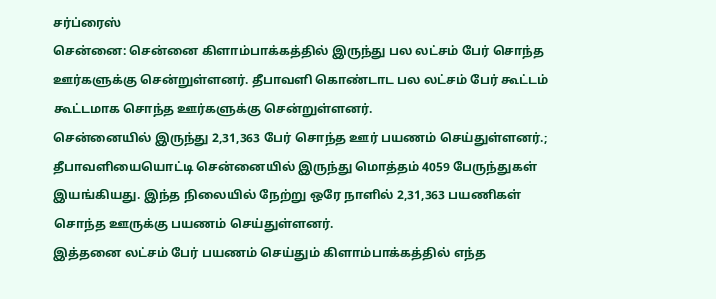சர்ப்ரைஸ்
சென்னை: சென்னை கிளாம்பாக்கத்தில் இருந்து பல லட்சம் பேர் சொந்த ஊர்களுக்கு சென்றுள்ளனர். தீபாவளி கொண்டாட பல லட்சம் பேர் கூட்டம் கூட்டமாக சொந்த ஊர்களுக்கு சென்றுள்ளனர்.
சென்னையில் இருந்து 2,31,363 பேர் சொந்த ஊர் பயணம் செய்துள்ளனர்.; தீபாவளியையொட்டி சென்னையில் இருந்து மொத்தம் 4059 பேருந்துகள் இயங்கியது. இந்த நிலையில் நேற்று ஒரே நாளில் 2,31,363 பயணிகள் சொந்த ஊருக்கு பயணம் செய்துள்ளனர்.
இத்தனை லட்சம் பேர் பயணம் செய்தும் கிளாம்பாக்கத்தில் எந்த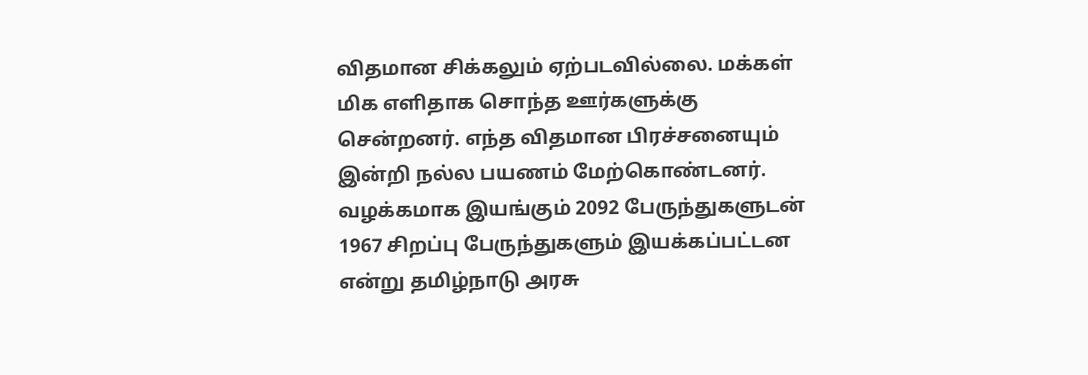விதமான சிக்கலும் ஏற்படவில்லை. மக்கள் மிக எளிதாக சொந்த ஊர்களுக்கு சென்றனர். எந்த விதமான பிரச்சனையும் இன்றி நல்ல பயணம் மேற்கொண்டனர். வழக்கமாக இயங்கும் 2092 பேருந்துகளுடன் 1967 சிறப்பு பேருந்துகளும் இயக்கப்பட்டன என்று தமிழ்நாடு அரசு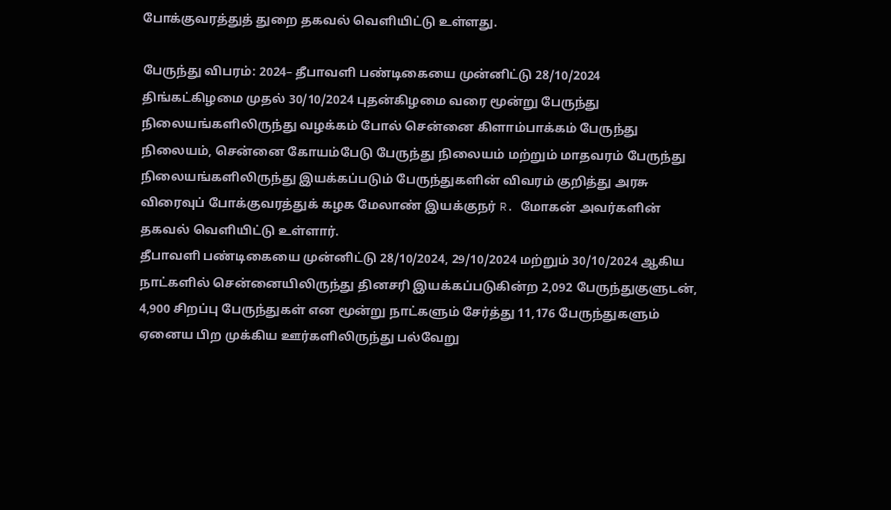போக்குவரத்துத் துறை தகவல் வெளியிட்டு உள்ளது.

பேருந்து விபரம்: 2024– தீபாவளி பண்டிகையை முன்னிட்டு 28/10/2024 திங்கட்கிழமை முதல் 30/10/2024 புதன்கிழமை வரை மூன்று பேருந்து நிலையங்களிலிருந்து வழக்கம் போல் சென்னை கிளாம்பாக்கம் பேருந்து நிலையம், சென்னை கோயம்பேடு பேருந்து நிலையம் மற்றும் மாதவரம் பேருந்து நிலையங்களிலிருந்து இயக்கப்படும் பேருந்துகளின் விவரம் குறித்து அரசு விரைவுப் போக்குவரத்துக் கழக மேலாண் இயக்குநர் R. மோகன் அவர்களின் தகவல் வெளியிட்டு உள்ளார்.
தீபாவளி பண்டிகையை முன்னிட்டு 28/10/2024, 29/10/2024 மற்றும் 30/10/2024 ஆகிய நாட்களில் சென்னையிலிருந்து தினசரி இயக்கப்படுகின்ற 2,092 பேருந்துகுளுடன், 4,900 சிறப்பு பேருந்துகள் என மூன்று நாட்களும் சேர்த்து 11,176 பேருந்துகளும் ஏனைய பிற முக்கிய ஊர்களிலிருந்து பல்வேறு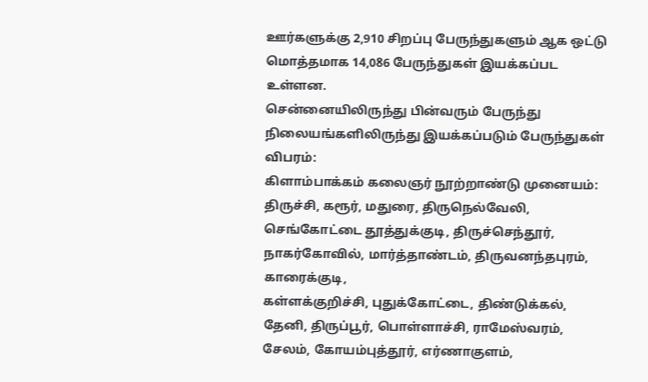ஊர்களுக்கு 2,910 சிறப்பு பேருந்துகளும் ஆக ஒட்டு மொத்தமாக 14,086 பேருந்துகள் இயக்கப்பட உள்ளன.
சென்னையிலிருந்து பின்வரும் பேருந்து நிலையங்களிலிருந்து இயக்கப்படும் பேருந்துகள் விபரம்:
கிளாம்பாக்கம் கலைஞர் நூற்றாண்டு முனையம்: திருச்சி, கரூர், மதுரை, திருநெல்வேலி, செங்கோட்டை தூத்துக்குடி, திருச்செந்தூர், நாகர்கோவில், மார்த்தாண்டம், திருவனந்தபுரம், காரைக்குடி,
கள்ளக்குறிச்சி, புதுக்கோட்டை, திண்டுக்கல், தேனி, திருப்பூர், பொள்ளாச்சி, ராமேஸ்வரம், சேலம், கோயம்புத்தூர், எர்ணாகுளம்,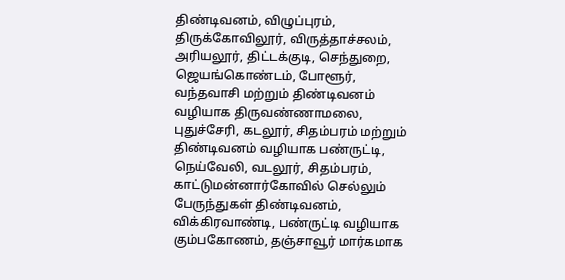திண்டிவனம், விழுப்புரம், திருக்கோவிலூர், விருத்தாச்சலம், அரியலூர், திட்டக்குடி, செந்துறை, ஜெயங்கொண்டம், போளூர், வந்தவாசி மற்றும் திண்டிவனம் வழியாக திருவண்ணாமலை, புதுச்சேரி, கடலூர், சிதம்பரம் மற்றும் திண்டிவனம் வழியாக பண்ருட்டி, நெய்வேலி, வடலூர், சிதம்பரம், காட்டுமன்னார்கோவில் செல்லும் பேருந்துகள் திண்டிவனம், விக்கிரவாண்டி, பண்ருட்டி வழியாக கும்பகோணம், தஞ்சாவூர் மார்கமாக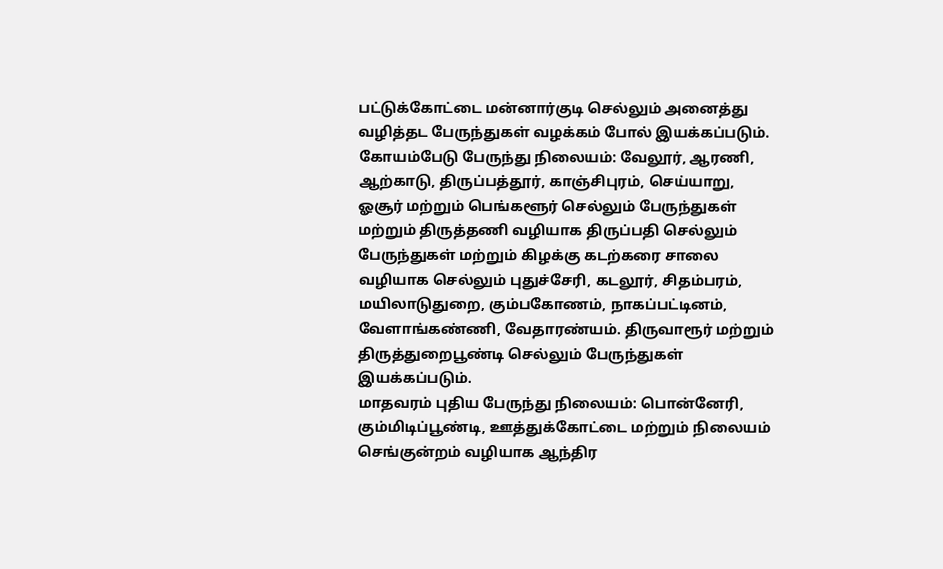பட்டுக்கோட்டை மன்னார்குடி செல்லும் அனைத்து வழித்தட பேருந்துகள் வழக்கம் போல் இயக்கப்படும்.
கோயம்பேடு பேருந்து நிலையம்: வேலூர், ஆரணி, ஆற்காடு, திருப்பத்தூர், காஞ்சிபுரம், செய்யாறு, ஓசூர் மற்றும் பெங்களூர் செல்லும் பேருந்துகள் மற்றும் திருத்தணி வழியாக திருப்பதி செல்லும் பேருந்துகள் மற்றும் கிழக்கு கடற்கரை சாலை வழியாக செல்லும் புதுச்சேரி, கடலூர், சிதம்பரம், மயிலாடுதுறை, கும்பகோணம், நாகப்பட்டினம், வேளாங்கண்ணி, வேதாரண்யம். திருவாரூர் மற்றும் திருத்துறைபூண்டி செல்லும் பேருந்துகள் இயக்கப்படும்.
மாதவரம் புதிய பேருந்து நிலையம்: பொன்னேரி, கும்மிடிப்பூண்டி, ஊத்துக்கோட்டை மற்றும் நிலையம் செங்குன்றம் வழியாக ஆந்திர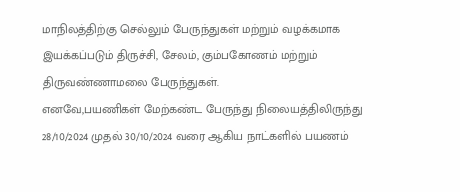மாநிலத்திற்கு செல்லும் பேருந்துகள் மற்றும் வழக்கமாக இயக்கப்படும் திருச்சி, சேலம், கும்பகோணம் மற்றும் திருவண்ணாமலை பேருந்துகள்.
எனவே,பயணிகள் மேற்கண்ட பேருந்து நிலையத்திலிருந்து 28/10/2024 முதல் 30/10/2024 வரை ஆகிய நாட்களில் பயணம்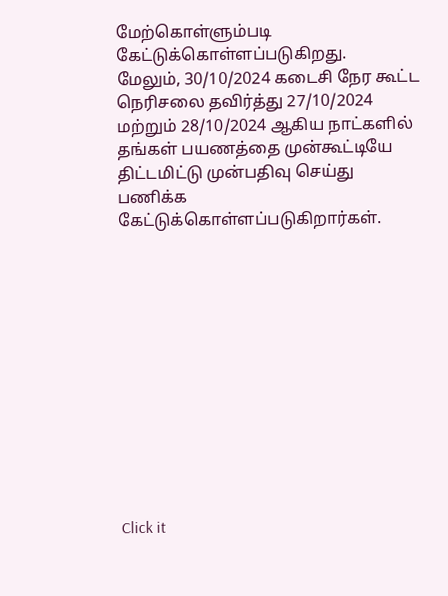மேற்கொள்ளும்படி கேட்டுக்கொள்ளப்படுகிறது.
மேலும், 30/10/2024 கடைசி நேர கூட்ட நெரிசலை தவிர்த்து 27/10/2024 மற்றும் 28/10/2024 ஆகிய நாட்களில் தங்கள் பயணத்தை முன்கூட்டியே திட்டமிட்டு முன்பதிவு செய்து பணிக்க கேட்டுக்கொள்ளப்படுகிறார்கள்.












Click it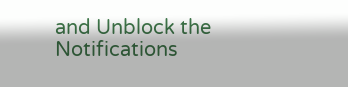and Unblock the Notifications